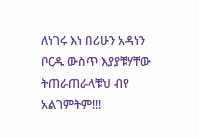ለነገሩ እነ በሪሁን አዳነን ቦርዱ ውስጥ እያያቹሃቸው ትጠራጠራላቹህ ብየ አልገምትም!!!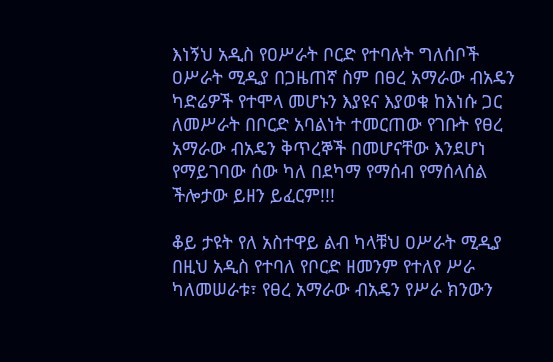እነኝህ አዲስ የዐሥራት ቦርድ የተባሉት ግለሰቦች ዐሥራት ሚዲያ በጋዜጠኛ ስም በፀረ አማራው ብአዴን ካድሬዎች የተሞላ መሆኑን እያዩና እያወቁ ከእነሱ ጋር ለመሥራት በቦርድ አባልነት ተመርጠው የገቡት የፀረ አማራው ብአዴን ቅጥረኞች በመሆናቸው እንደሆነ የማይገባው ሰው ካለ በደካማ የማሰብ የማሰላሰል ችሎታው ይዘን ይፈርም!!!

ቆይ ታዩት የለ አስተዋይ ልብ ካላቹህ ዐሥራት ሚዲያ በዚህ አዲስ የተባለ የቦርድ ዘመንም የተለየ ሥራ ካለመሠራቱ፣ የፀረ አማራው ብአዴን የሥራ ክንውን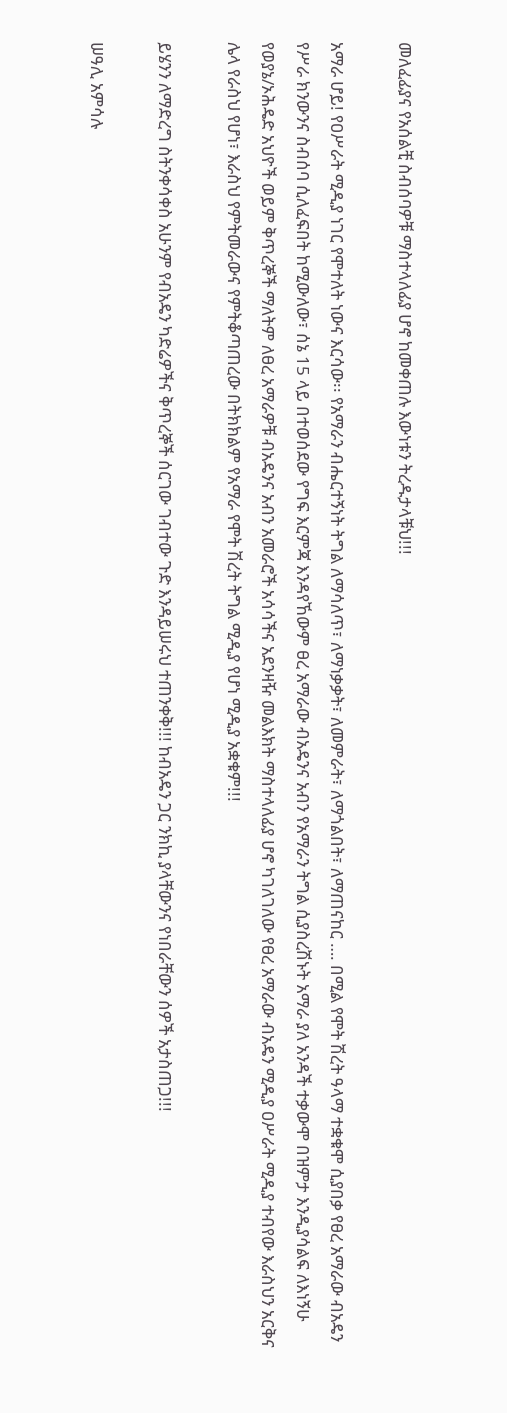መለፈፊያና የአሰልቺ ስብሰባዎቹ ማስተላለፊያ ሆኖ ከመቀጠሉ እውነቱን ትረዱታላቹህ!!!

አማራ ሆይ! የዐሥራት ሚዲያ ነገር የሞተለት ነውና እርሳው፡፡ የአማራን ብሔርተኝነት ትግል ለማሳለጥ፣ ለማነቃቃት፣ ለመምራት፣ ለማጎልበት፣ ለማጠናከር …. በሚል የሞት ሽረት ዓላማ ተቋቁሞ ሲያበቃ የፀረ አማራው ብአዴን የሥራ ክንውንና ስብሰባ ሲለፈፍበት ከሚውለው፣ ሰኔ 15 ላይ በተወሰደው የግፍ እርምጃ እንዳየኸውም ፀረ አማራው ብአዴንና አብን የአማራን ትግል ሲያስረሽኑት አማራ ያለ አንዳች ተቃውሞ በዝምታ እንዲያሳልፍ ለእነኝሁ የወያኔ/ኦሕዴድ አህዮች ወይም ቅጥረኞች ማለትም ለፀረ አማራዎቹ ብአዴንና አብን አመራሮች አሳሳችና አደንዛዥ መልእክት ማስተላለፊያ ሆኖ ካገለገለው የፀረ አማራው ብአዴን ሚዲያ ዐሥራት ሚዲያ ተብየው እራስህን አርቅና ሌላ የራስህ የሆነ፣ እራስህ የምትመራውና የምትቆጣጠረው በትክክልም የአማራ የሞት ሽረት ትግል ሚዲያ የሆነ ሚዲያ አቋቁም!!!

ይሄንን ለማድረግ ስትንቀሳቀስ አሁንም የብአዴን ካድሬዎችና ቅጥረኞች ሰርገው ገብተው ጉድ እንዳይሠሩህ ተጠንቀቅ!!! ከብአዴን ጋር ንክኪ ያላቸውንና የነበራቸውን ሰዎች አታስጠጋ!!!

ሠዓሊ አምሳሉ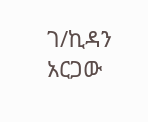ገ/ኪዳን አርጋው